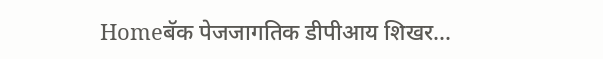Homeबॅक पेजजागतिक डीपीआय शिखर...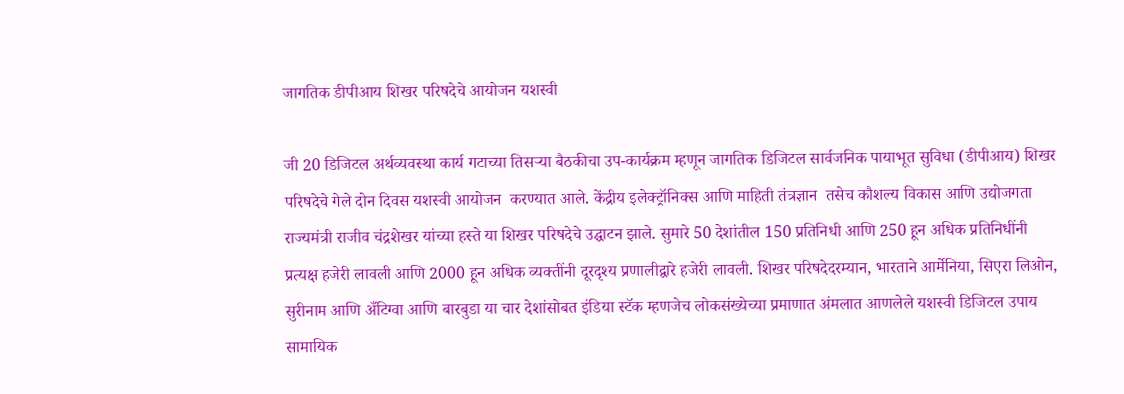जागतिक डीपीआय शिखर परिषदेचे आयोजन यशस्वी

जी 20 डिजिटल अर्थव्यवस्था कार्य गटाच्या तिसऱ्या बैठकीचा उप-कार्यक्रम म्हणून जागतिक डिजिटल सार्वजनिक पायाभूत सुविधा (डीपीआय) शिखर परिषदेचे गेले दोन दिवस यशस्वी आयोजन  करण्यात आले. केंद्रीय इलेक्ट्रॉनिक्स आणि माहिती तंत्रज्ञान  तसेच कौशल्य विकास आणि उद्योजगता राज्यमंत्री राजीव चंद्रशेखर यांच्या हस्ते या शिखर परिषदेचे उद्घाटन झाले. सुमारे 50 देशांतील 150 प्रतिनिधी आणि 250 हून अधिक प्रतिनिधींनी प्रत्यक्ष हजेरी लावली आणि 2000 हून अधिक व्यक्तींनी दूरदृश्य प्रणालीद्वारे हजेरी लावली. शिखर परिषदेदरम्यान, भारताने आर्मेनिया, सिएरा लिओन, सुरीनाम आणि अँटिग्वा आणि बारबुडा या चार देशांसोबत इंडिया स्टॅक म्हणजेच लोकसंख्येच्या प्रमाणात अंमलात आणलेले यशस्वी डिजिटल उपाय सामायिक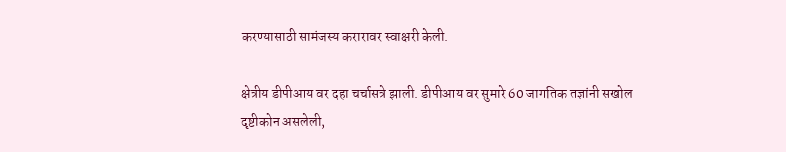करण्यासाठी सामंजस्य करारावर स्वाक्षरी केली.

क्षेत्रीय डीपीआय वर दहा चर्चासत्रे झाली. डीपीआय वर सुमारे 60 जागतिक तज्ञांनी सखोल दृष्टीकोन असलेली,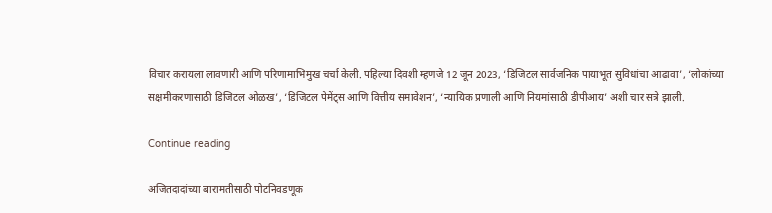विचार करायला लावणारी आणि परिणामाभिमुख चर्चा केली. पहिल्या दिवशी म्हणजे 12 जून 2023, ‘डिजिटल सार्वजनिक पायाभूत सुविधांचा आढावा’, ‘लोकांच्या सक्षमीकरणासाठी डिजिटल ओळख’, ‘डिजिटल पेमेंट्स आणि वित्तीय समावेशन’, ‘न्यायिक प्रणाली आणि नियमांसाठी डीपीआय’ अशी चार सत्रे झाली.

Continue reading

अजितदादांच्या बारामतीसाठी पोटनिवडणूक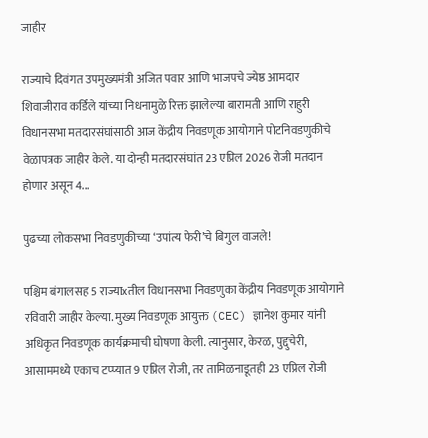जाहीर

राज्याचे दिवंगत उपमुख्यमंत्री अजित पवार आणि भाजपचे ज्येष्ठ आमदार शिवाजीराव कर्डिले यांच्या निधनामुळे रिक्त झालेल्या बारामती आणि राहुरी विधानसभा मतदारसंघांसाठी आज केंद्रीय निवडणूक आयोगाने पोटनिवडणुकीचे वेळापत्रक जाहीर केले. या दोन्ही मतदारसंघांत 23 एप्रिल 2026 रोजी मतदान होणार असून 4...

पुढच्या लोकसभा निवडणुकीच्या ‘उपांत्य फेरी’चे बिगुल वाजले!

पश्चिम बंगालसह 5 राज्याxतील विधानसभा निवडणुका केंद्रीय निवडणूक आयोगाने रविवारी जाहीर केल्या. मुख्य निवडणूक आयुक्त (CEC) ज्ञानेश कुमार यांनी अधिकृत निवडणूक कार्यक्रमाची घोषणा केली. त्यानुसार, केरळ, पुद्दुचेरी, आसाममध्ये एकाच टप्प्यात 9 एप्रिल रोजी, तर तामिळनाडूतही 23 एप्रिल रोजी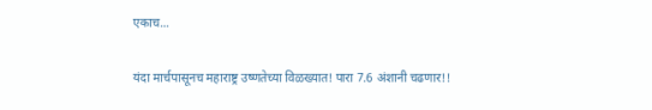एकाच...

यंदा मार्चपासूनच महाराष्ट्र उष्णतेच्या विळख्यात! पारा 7.6 अंशानी चढणार!!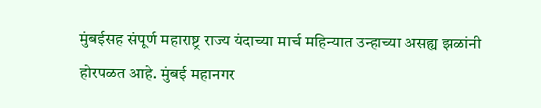मुंबईसह संपूर्ण महाराष्ट्र राज्य यंदाच्या मार्च महिन्यात उन्हाच्या असह्य झळांनी होरपळत आहे. मुंबई महानगर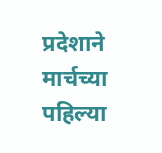प्रदेशाने मार्चच्या पहिल्या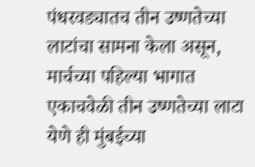पंधरवड्यातच तीन उष्णतेच्या लाटांचा सामना केला असून, मार्चच्या पहिल्या भागात एकाचवेळी तीन उष्णतेच्या लाटा येणे ही मुंबईच्या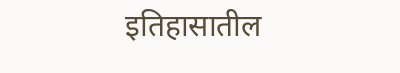इतिहासातील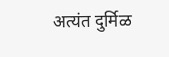अत्यंत दुर्मिळ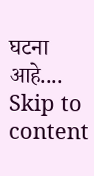घटना आहे....
Skip to content